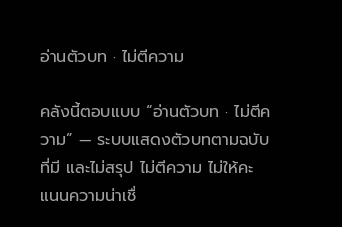อ่านตัวบท · ไม่ตีความ

คลังนี้ตอบแบบ “อ่านตัวบท · ไม่ตีความ” — ระบบแสดงตัวบทตามฉบับที่มี และไม่สรุป ไม่ตีความ ไม่ให้คะแนนความน่าเชื่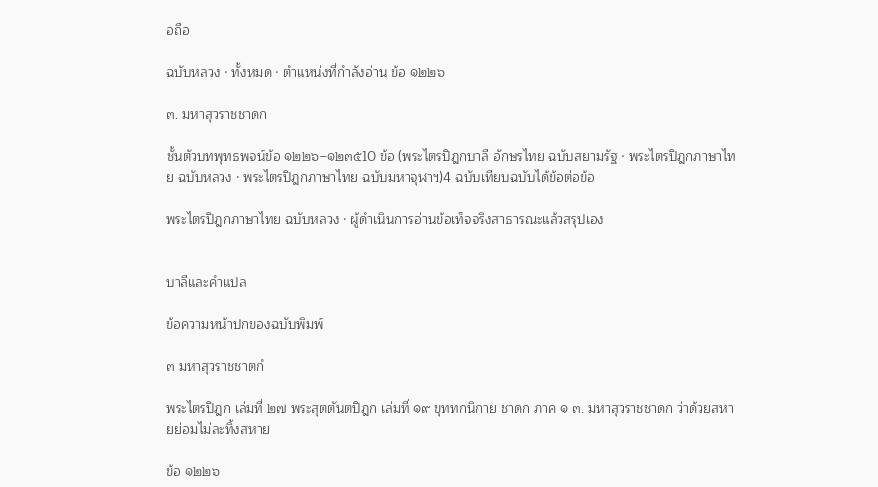อถือ

ฉบับหลวง · ทั้งหมด · ตำแหน่งที่กำลังอ่าน ข้อ ๑๒๒๖

๓. มหาสุวราชชาดก

ชั้นตัวบทพุทธพจน์ข้อ ๑๒๒๖–๑๒๓๕10 ข้อ (พระไตรปิฎกบาลี อักษรไทย ฉบับสยามรัฐ · พระไตรปิฎกภาษาไทย ฉบับหลวง · พระไตรปิฎกภาษาไทย ฉบับมหาจุฬาฯ)4 ฉบับเทียบฉบับได้ข้อต่อข้อ

พระไตรปิฎกภาษาไทย ฉบับหลวง · ผู้ดำเนินการอ่านข้อเท็จจริงสาธารณะแล้วสรุปเอง


บาลีและคำแปล

ข้อความหน้าปกของฉบับพิมพ์

๓ มหาสุวราชชาตกํ

พระไตรปิฎก เล่มที่ ๒๗ พระสุตตันตปิฎก เล่มที่ ๑๙ ขุททกนิกาย ชาดก ภาค ๑ ๓. มหาสุวราชชาดก ว่าด้วยสหายย่อมไม่ละทิ้งสหาย

ข้อ ๑๒๒๖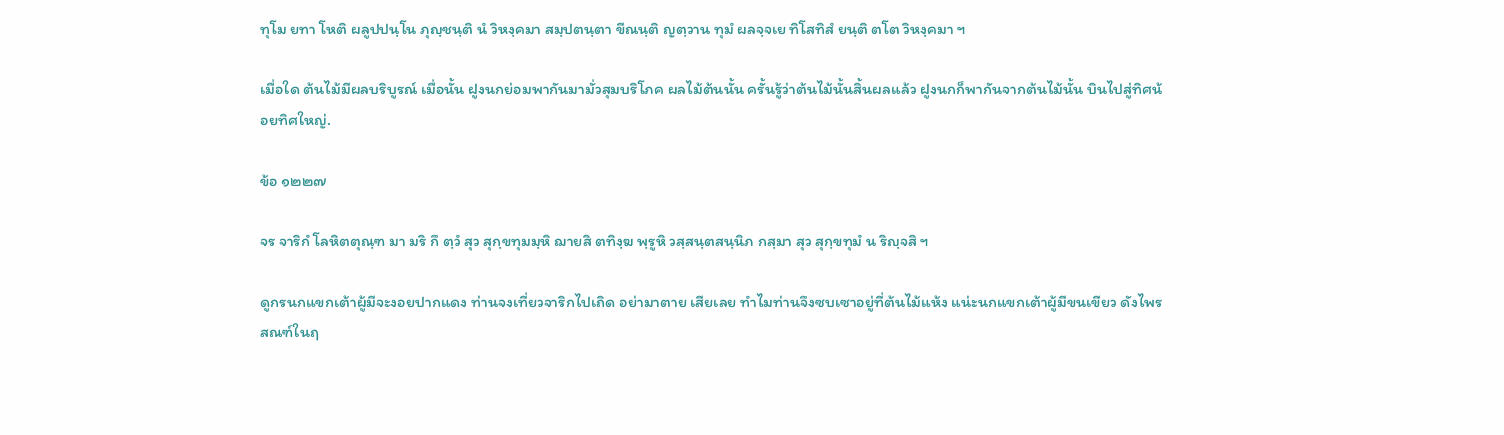ทุโม ยทา โหติ ผลูปปนฺโน ภุญฺชนฺติ นํ วิหงฺคมา สมฺปตนฺตา ขีณนฺติ ญตฺวาน ทุมํ ผลจฺจเย ทิโสทิสํ ยนฺติ ตโต วิหงฺคมา ฯ

เมื่อใด ต้นไม้มีผลบริบูรณ์ เมื่อนั้น ฝูงนกย่อมพากันมามั่วสุมบริโภค ผลไม้ต้นนั้น ครั้นรู้ว่าต้นไม้นั้นสิ้นผลแล้ว ฝูงนกก็พากันจากต้นไม้นั้น บินไปสู่ทิศน้อยทิศใหญ่.

ข้อ ๑๒๒๗

จร จาริกํ โลหิตตุณฺฑ มา มริ กึ ตฺวํ สุว สุกฺขทุมมฺหิ ฌายสิ ตทิงฺฆ พฺรูหิ วสฺสนฺตสนฺนิภ กสฺมา สุว สุกฺขทุมํ น ริญฺจสิ ฯ

ดูกรนกแขกเต้าผู้มีจะงอยปากแดง ท่านจงเที่ยวจาริกไปเถิด อย่ามาตาย เสียเลย ทำไมท่านจึงซบเซาอยู่ที่ต้นไม้แห้ง แน่ะนกแขกเต้าผู้มีขนเขียว ดังไพรสณฑ์ในฤ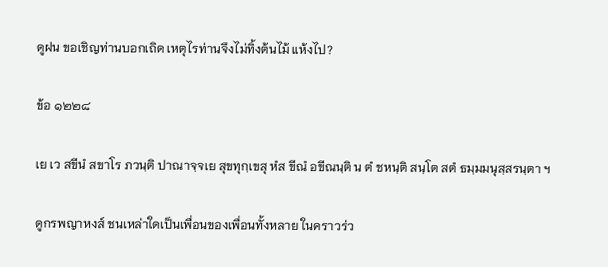ดูฝน ขอเชิญท่านบอกเถิด เหตุไรท่านจึงไม่ทิ้งต้นไม้ แห้งไป?

ข้อ ๑๒๒๘

เย เว สขีนํ สขาโร ภวนฺติ ปาณาจฺจเย สุขทุกฺเขสุ หํส ขีณํ อขีณนฺติ น ตํ ชหนฺติ สนฺโต สตํ ธมฺมมนุสฺสรนฺตา ฯ

ดูกรพญาหงส์ ชนเหล่าใดเป็นเพื่อนของเพื่อนทั้งหลาย ในคราวร่ว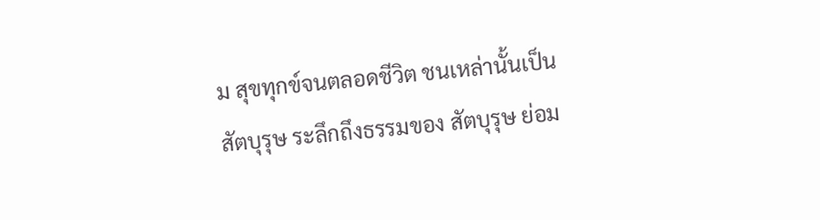ม สุขทุกข์จนตลอดชีวิต ชนเหล่านั้นเป็นสัตบุรุษ ระลึกถึงธรรมของ สัตบุรุษ ย่อม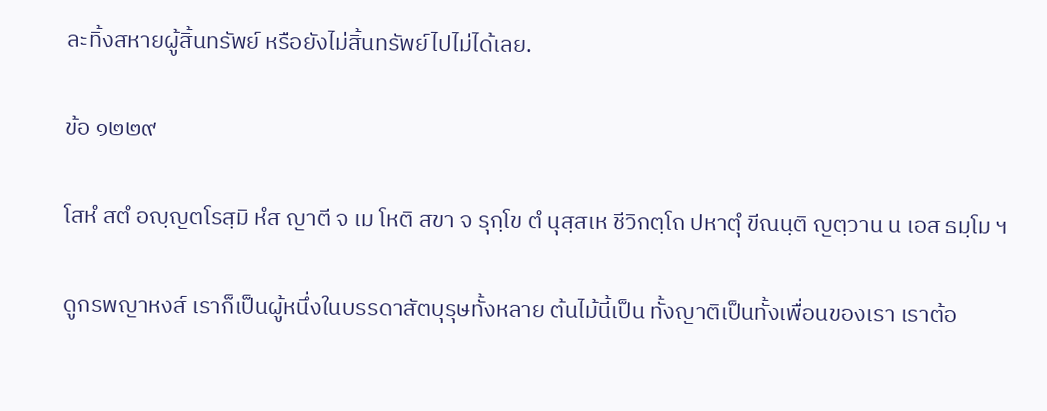ละทิ้งสหายผู้สิ้นทรัพย์ หรือยังไม่สิ้นทรัพย์ไปไม่ได้เลย.

ข้อ ๑๒๒๙

โสหํ สตํ อญฺญตโรสฺมิ หํส ญาตี จ เม โหติ สขา จ รุกฺโข ตํ นุสฺสเห ชีวิกตฺโถ ปหาตุํ ขีณนฺติ ญตฺวาน น เอส ธมฺโม ฯ

ดูกรพญาหงส์ เราก็เป็นผู้หนึ่งในบรรดาสัตบุรุษทั้งหลาย ต้นไม้นี้เป็น ทั้งญาติเป็นทั้งเพื่อนของเรา เราต้อ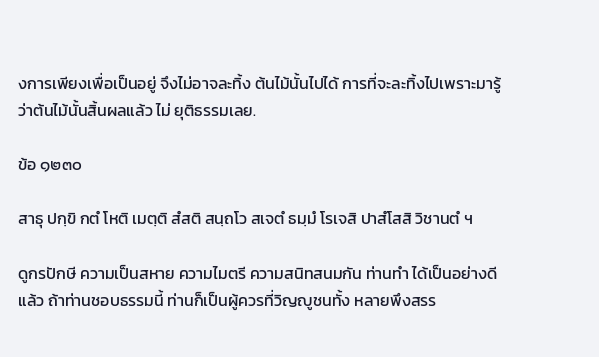งการเพียงเพื่อเป็นอยู่ จึงไม่อาจละทิ้ง ต้นไม้นั้นไปได้ การที่จะละทิ้งไปเพราะมารู้ว่าต้นไม้นั้นสิ้นผลแล้ว ไม่ ยุติธรรมเลย.

ข้อ ๑๒๓๐

สาธุ ปกฺขิ กตํ โหติ เมตฺติ สํสติ สนฺถโว สเจตํ ธมฺมํ โรเจสิ ปาสํโสสิ วิชานตํ ฯ

ดูกรปักษี ความเป็นสหาย ความไมตรี ความสนิทสนมกัน ท่านทำ ได้เป็นอย่างดีแล้ว ถ้าท่านชอบธรรมนี้ ท่านก็เป็นผู้ควรที่วิญญูชนทั้ง หลายพึงสรร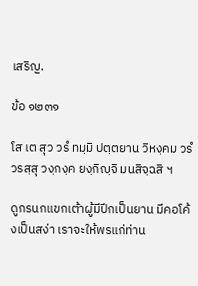เสริญ.

ข้อ ๑๒๓๑

โส เต สุว วรํ ทมฺมิ ปตฺตยาน วิหงฺคม วรํ วรสฺสุ วงฺกงฺค ยงฺกิญฺจิ มนสิจฺฉสิ ฯ

ดูกรนกแขกเต้าผู้มีปีกเป็นยาน มีคอโค้งเป็นสง่า เราจะให้พรแก่ท่าน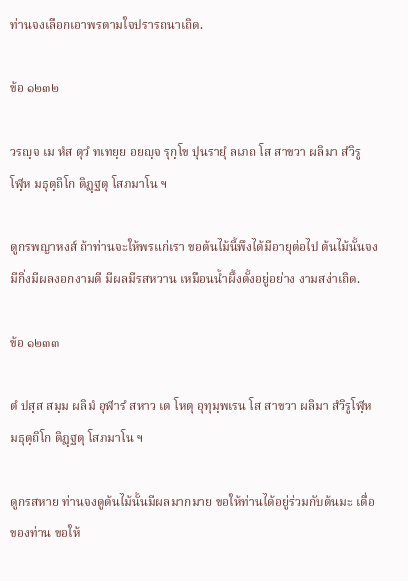ท่านจงเลือกเอาพรตามใจปรารถนาเถิด.

ข้อ ๑๒๓๒

วรญฺจ เม หํส ตุวํ ทเทยฺย อยญฺจ รุกฺโข ปุนรายุํ ลเภถ โส สาขวา ผลิมา สํวิรูโฬฺห มธุตฺถิโก ติฏฺฐตุ โสภมาโน ฯ

ดูกรพญาหงส์ ถ้าท่านจะให้พรแก่เรา ขอต้นไม้นี้พึงได้มีอายุต่อไป ต้นไม้นั้นจงมีกิ่งมีผลงอกงามดี มีผลมีรสหวาน เหมือนน้ำผึ้งตั้งอยู่อย่าง งามสง่าเถิด.

ข้อ ๑๒๓๓

ตํ ปสฺส สมฺม ผลิมํ อุฬารํ สหาว เต โหตุ อุทุมฺพเรน โส สาขวา ผลิมา สํวิรูโฬฺห มธุตฺถิโก ติฏฺฐตุ โสภมาโน ฯ

ดูกรสหาย ท่านจงดูต้นไม้นั้นมีผลมากมาย ขอให้ท่านได้อยู่ร่วมกับต้นมะ เดื่อของท่าน ขอให้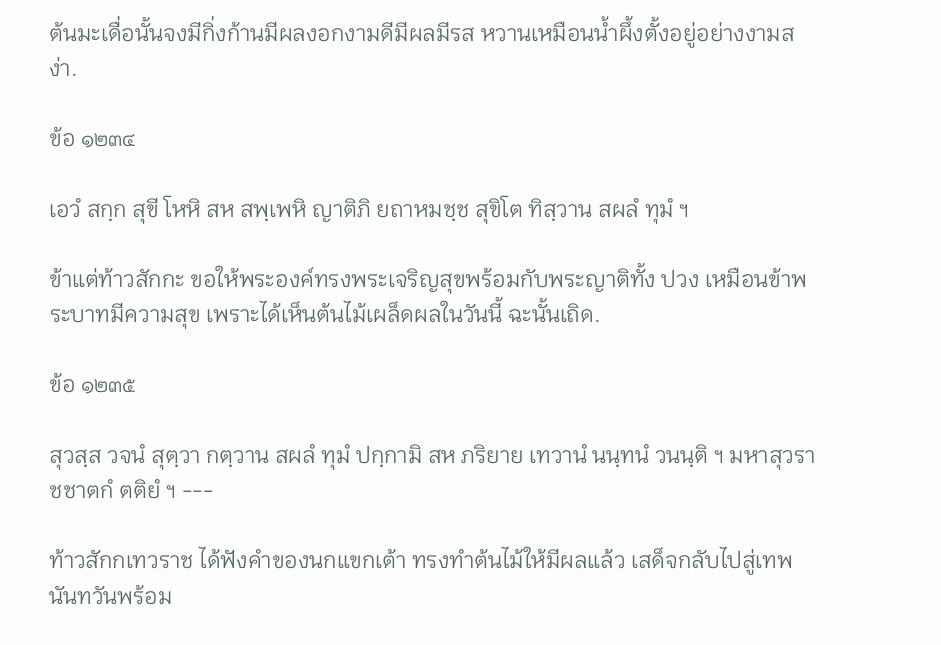ต้นมะเดื่อนั้นจงมีกิ่งก้านมีผลงอกงามดีมีผลมีรส หวานเหมือนน้ำผึ้งตั้งอยู่อย่างงามสง่า.

ข้อ ๑๒๓๔

เอวํ สกฺก สุขี โหหิ สห สพฺเพหิ ญาติภิ ยถาหมชฺช สุขิโต ทิสฺวาน สผลํ ทุมํ ฯ

ข้าแต่ท้าวสักกะ ขอให้พระองค์ทรงพระเจริญสุขพร้อมกับพระญาติทั้ง ปวง เหมือนข้าพระบาทมีความสุข เพราะได้เห็นต้นไม้เผล็ดผลในวันนี้ ฉะนั้นเถิด.

ข้อ ๑๒๓๕

สุวสฺส วจนํ สุตฺวา กตฺวาน สผลํ ทุมํ ปกฺกามิ สห ภริยาย เทวานํ นนฺทนํ วนนฺติ ฯ มหาสุวราชชาตกํ ตติยํ ฯ ---

ท้าวสักกเทวราช ได้ฟังคำของนกแขกเต้า ทรงทำต้นไม้ให้มีผลแล้ว เสด็จกลับไปสู่เทพนันทวันพร้อม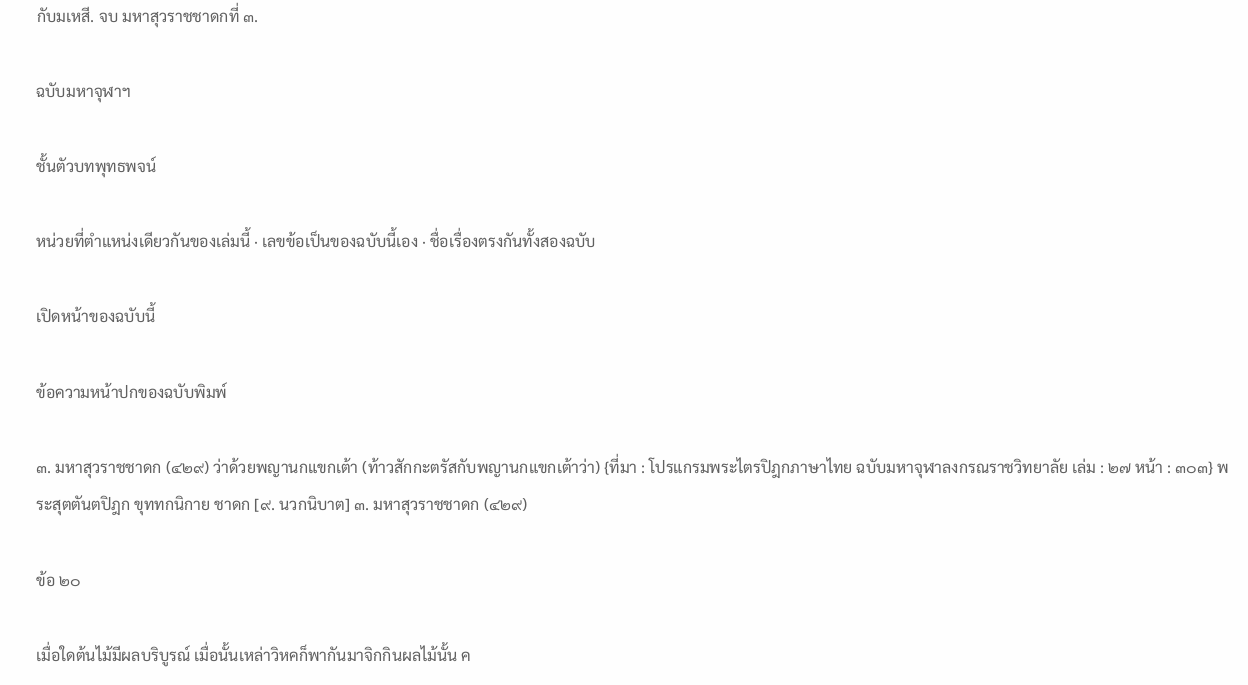กับมเหสี. จบ มหาสุวราชชาดกที่ ๓.

ฉบับมหาจุฬาฯ

ชั้นตัวบทพุทธพจน์

หน่วยที่ตำแหน่งเดียวกันของเล่มนี้ · เลขข้อเป็นของฉบับนี้เอง · ชื่อเรื่องตรงกันทั้งสองฉบับ

เปิดหน้าของฉบับนี้

ข้อความหน้าปกของฉบับพิมพ์

๓. มหาสุวราชชาดก (๔๒๙) ว่าด้วยพญานกแขกเต้า (ท้าวสักกะตรัสกับพญานกแขกเต้าว่า) {ที่มา : โปรแกรมพระไตรปิฎกภาษาไทย ฉบับมหาจุฬาลงกรณราชวิทยาลัย เล่ม : ๒๗ หน้า : ๓๐๓} พระสุตตันตปิฎก ขุททกนิกาย ชาดก [๙. นวกนิบาต] ๓. มหาสุวราชชาดก (๔๒๙)

ข้อ ๒๐

เมื่อใดต้นไม้มีผลบริบูรณ์ เมื่อนั้นเหล่าวิหคก็พากันมาจิกกินผลไม้นั้น ค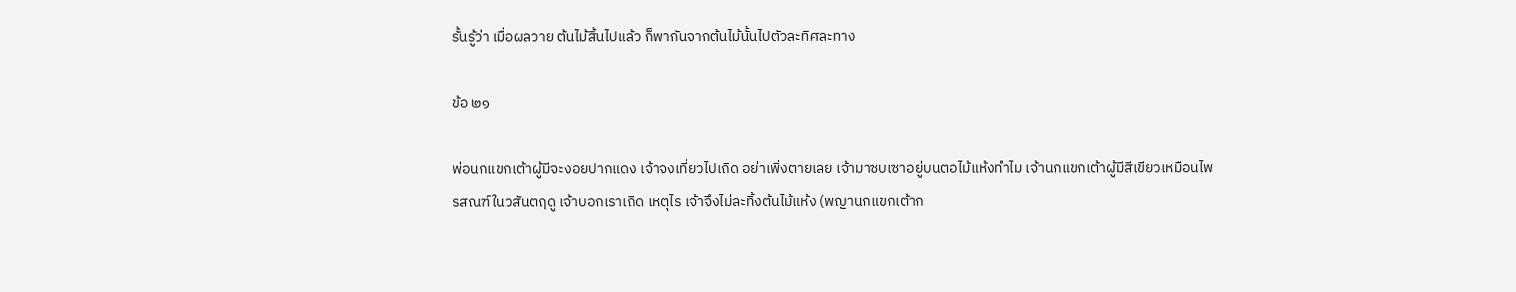รั้นรู้ว่า เมื่อผลวาย ต้นไม้สิ้นไปแล้ว ก็พากันจากต้นไม้นั้นไปตัวละทิศละทาง

ข้อ ๒๑

พ่อนกแขกเต้าผู้มีจะงอยปากแดง เจ้าจงเที่ยวไปเถิด อย่าเพิ่งตายเลย เจ้ามาซบเซาอยู่บนตอไม้แห้งทำไม เจ้านกแขกเต้าผู้มีสีเขียวเหมือนไพรสณฑ์ในวสันตฤดู เจ้าบอกเราเถิด เหตุไร เจ้าจึงไม่ละทิ้งต้นไม้แห้ง (พญานกแขกเต้าก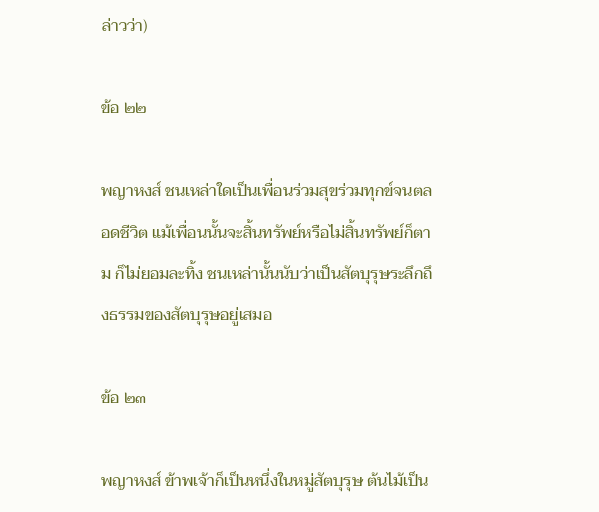ล่าวว่า)

ข้อ ๒๒

พญาหงส์ ชนเหล่าใดเป็นเพื่อนร่วมสุขร่วมทุกข์จนตลอดชีวิต แม้เพื่อนนั้นจะสิ้นทรัพย์หรือไม่สิ้นทรัพย์ก็ตาม ก็ไม่ยอมละทิ้ง ชนเหล่านั้นนับว่าเป็นสัตบุรุษระลึกถึงธรรมของสัตบุรุษอยู่เสมอ

ข้อ ๒๓

พญาหงส์ ข้าพเจ้าก็เป็นหนึ่งในหมู่สัตบุรุษ ต้นไม้เป็น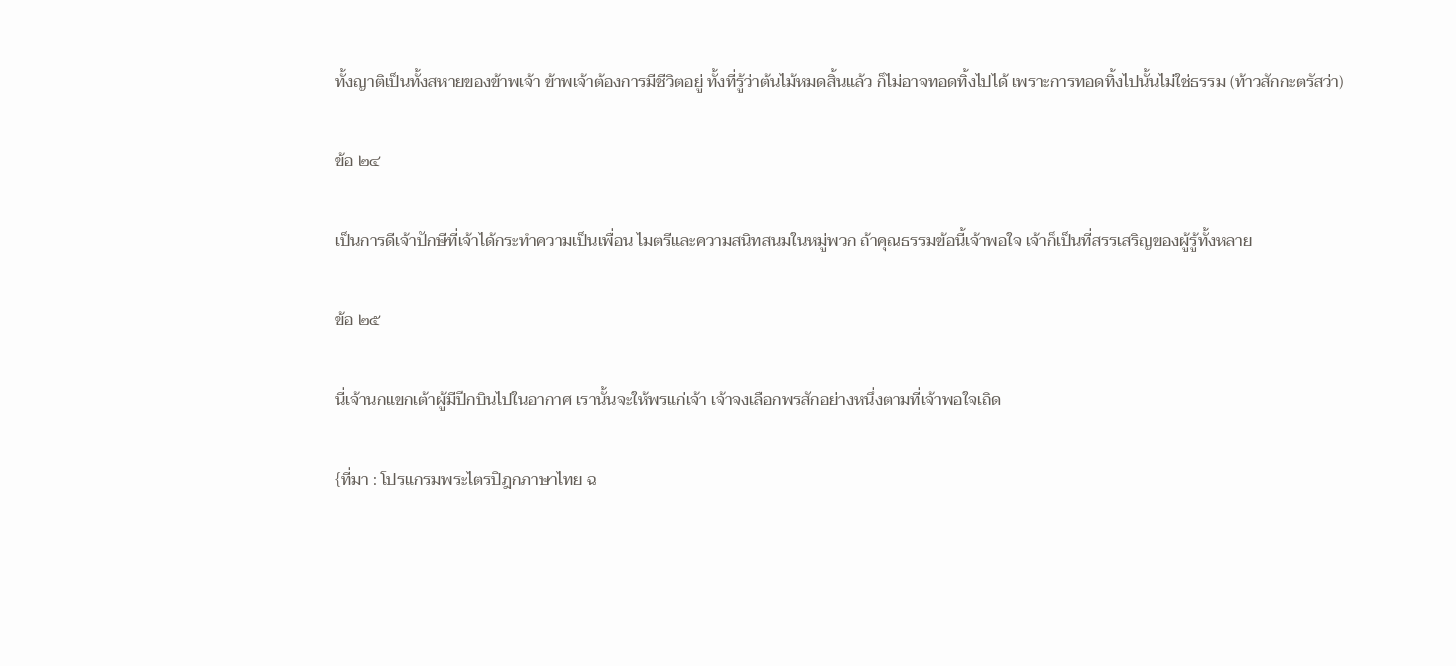ทั้งญาติเป็นทั้งสหายของข้าพเจ้า ข้าพเจ้าต้องการมีชีวิตอยู่ ทั้งที่รู้ว่าต้นไม้หมดสิ้นแล้ว ก็ไม่อาจทอดทิ้งไปได้ เพราะการทอดทิ้งไปนั้นไม่ใช่ธรรม (ท้าวสักกะตรัสว่า)

ข้อ ๒๔

เป็นการดีเจ้าปักษีที่เจ้าได้กระทำความเป็นเพื่อน ไมตรีและความสนิทสนมในหมู่พวก ถ้าคุณธรรมข้อนี้เจ้าพอใจ เจ้าก็เป็นที่สรรเสริญของผู้รู้ทั้งหลาย

ข้อ ๒๕

นี่เจ้านกแขกเต้าผู้มีปีกบินไปในอากาศ เรานั้นจะให้พรแก่เจ้า เจ้าจงเลือกพรสักอย่างหนึ่งตามที่เจ้าพอใจเถิด

{ที่มา : โปรแกรมพระไตรปิฎกภาษาไทย ฉ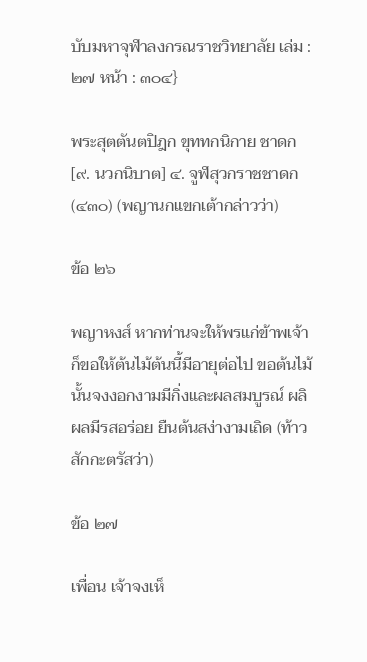บับมหาจุฬาลงกรณราชวิทยาลัย เล่ม : ๒๗ หน้า : ๓๐๔}

พระสุตตันตปิฎก ขุททกนิกาย ชาดก [๙. นวกนิบาต] ๔. จูฬสุวกราชชาดก (๔๓๐) (พญานกแขกเต้ากล่าวว่า)

ข้อ ๒๖

พญาหงส์ หากท่านจะให้พรแก่ข้าพเจ้า ก็ขอให้ต้นไม้ต้นนี้มีอายุต่อไป ขอต้นไม้นั้นจงงอกงามมีกิ่งและผลสมบูรณ์ ผลิผลมีรสอร่อย ยืนต้นสง่างามเถิด (ท้าวสักกะตรัสว่า)

ข้อ ๒๗

เพื่อน เจ้าจงเห็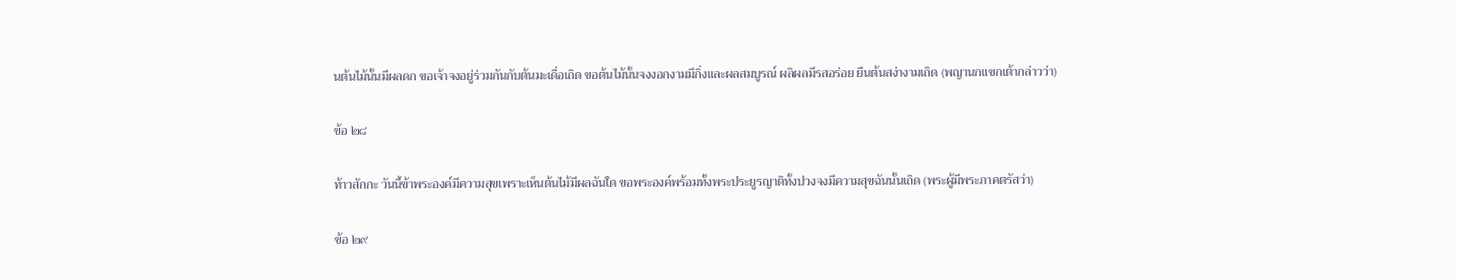นต้นไม้นั้นมีผลดก ขอเจ้าจงอยู่ร่วมกันกับต้นมะเดื่อเถิด ขอต้นไม้นั้นจงงอกงามมีกิ่งและผลสมบูรณ์ ผลิผลมีรสอร่อย ยืนต้นสง่างามเถิด (พญานกแขกเต้ากล่าวว่า)

ข้อ ๒๘

ท้าวสักกะ วันนี้ข้าพระองค์มีความสุขเพราะเห็นต้นไม้มีผลฉันใด ขอพระองค์พร้อมทั้งพระประยูรญาติทั้งปวงจงมีความสุขฉันนั้นเถิด (พระผู้มีพระภาคตรัสว่า)

ข้อ ๒๙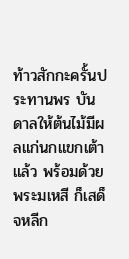ท้าวสักกะครั้นประทานพร บันดาลให้ต้นไม้มีผลแก่นกแขกเต้าแล้ว พร้อมด้วยพระมเหสี ก็เสด็จหลีก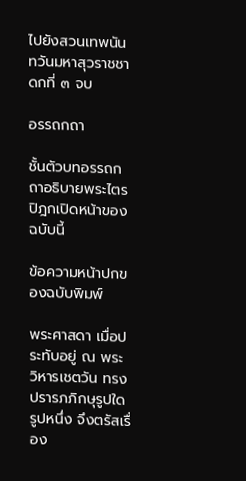ไปยังสวนเทพนันทวันมหาสุวราชชาดกที่ ๓ จบ

อรรถกถา

ชั้นตัวบทอรรถกถาอธิบายพระไตรปิฎกเปิดหน้าของฉบับนี้

ข้อความหน้าปกของฉบับพิมพ์

พระศาสดา เมื่อประทับอยู่ ณ พระวิหารเชตวัน ทรงปรารภภิกษุรูปใดรูปหนึ่ง จึงตรัสเรื่อง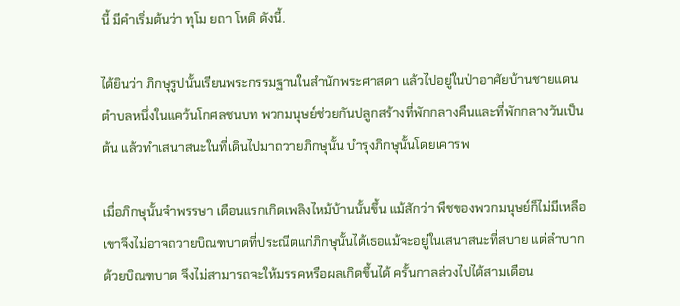นี้ มีคำเริ่มต้นว่า ทุโม ยถา โหติ ดังนี้.

ได้ยินว่า ภิกษุรูปนั้นเรียนพระกรรมฐานในสำนักพระศาสดา แล้วไปอยู่ในป่าอาศัยบ้านชายแดนตำบลหนึ่งในแคว้นโกศลชนบท พวกมนุษย์ช่วยกันปลูกสร้างที่พักกลางคืนและที่พักกลางวันเป็นต้น แล้วทำเสนาสนะในที่เดินไปมาถวายภิกษุนั้น บำรุงภิกษุนั้นโดยเคารพ

เมื่อภิกษุนั้นจำพรรษา เดือนแรกเกิดเพลิงไหม้บ้านนั้นขึ้น แม้สักว่า พืชของพวกมนุษย์ก็ไม่มีเหลือ เขาจึงไม่อาจถวายบิณฑบาตที่ประณีตแก่ภิกษุนั้นได้เธอแม้จะอยู่ในเสนาสนะที่สบาย แต่ลำบากด้วยบิณฑบาต จึงไม่สามารถจะให้มรรคหรือผลเกิดขึ้นได้ ครั้นกาลล่วงไปได้สามเดือน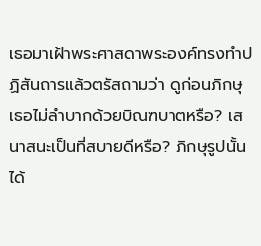เธอมาเฝ้าพระศาสดาพระองค์ทรงทำปฏิสันถารแล้วตรัสถามว่า ดูก่อนภิกษุ เธอไม่ลำบากด้วยบิณฑบาตหรือ? เสนาสนะเป็นที่สบายดีหรือ? ภิกษุรูปนั้นได้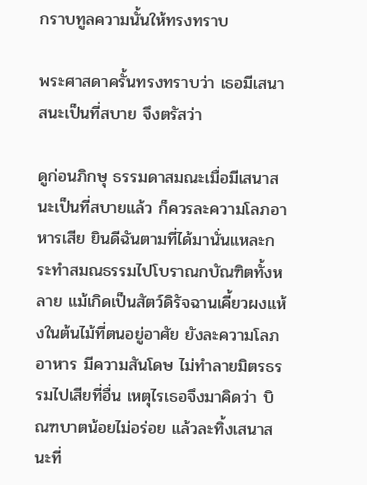กราบทูลความนั้นให้ทรงทราบ

พระศาสดาครั้นทรงทราบว่า เธอมีเสนาสนะเป็นที่สบาย จึงตรัสว่า

ดูก่อนภิกษุ ธรรมดาสมณะเมื่อมีเสนาสนะเป็นที่สบายแล้ว ก็ควรละความโลภอาหารเสีย ยินดีฉันตามที่ได้มานั่นแหละกระทำสมณธรรมไปโบราณกบัณฑิตทั้งหลาย แม้เกิดเป็นสัตว์ดิรัจฉานเคี้ยวผงแห้งในต้นไม้ที่ตนอยู่อาศัย ยังละความโลภอาหาร มีความสันโดษ ไม่ทำลายมิตรธรรมไปเสียที่อื่น เหตุไรเธอจึงมาคิดว่า บิณฑบาตน้อยไม่อร่อย แล้วละทิ้งเสนาสนะที่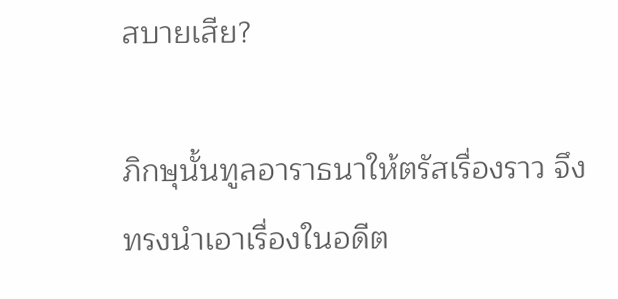สบายเสีย?

ภิกษุนั้นทูลอาราธนาให้ตรัสเรื่องราว จึงทรงนำเอาเรื่องในอดีต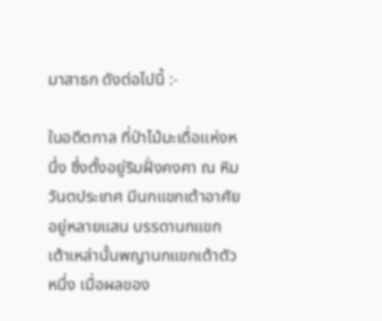มาสาธก ดังต่อไปนี้ :-

ในอดีตกาล ที่ป่าไม้มะเดื่อแห่งหนึ่ง ซึ่งตั้งอยู่ริมฝั่งคงคา ณ หิมวันตประเทศ มีนกแขกเต้าอาศัยอยู่หลายแสน บรรดานกแขกเต้าเหล่านั้นพญานกแขกเต้าตัวหนึ่ง เมื่อผลของ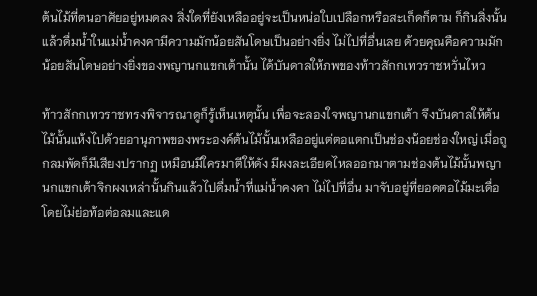ต้นไม้ที่ตนอาศัยอยู่หมดลง สิ่งใดที่ยังเหลืออยู่จะเป็นหน่อใบเปลือกหรือสะเก็ดก็ตาม ก็กินสิ่งนั้นแล้วดื่มน้ำในแม่น้ำคงคามีความมักน้อยสันโดษเป็นอย่างยิ่ง ไม่ไปที่อื่นเลย ด้วยคุณคือความมักน้อยสันโดษอย่างยิ่งของพญานกแขกเต้านั้น ได้บันดาลให้ภพของท้าวสักกเทวราชหวั่นไหว

ท้าวสักกเทวราชทรงพิจารณาดูก็รู้เห็นเหตุนั้น เพื่อจะลองใจพญานกแขกเต้า จึงบันดาลให้ต้นไม้นั้นแห้งไปด้วยอานุภาพของพระองค์ต้นไม้นั้นเหลืออยู่แต่ตอแตกเป็นช่องน้อยช่องใหญ่ เมื่อถูกลมพัดก็มีเสียงปรากฏ เหมือนมีใครมาตีให้ดัง มีผงละเอียดไหลออกมาตามช่องต้นไม้นั้นพญานกแขกเต้าจิกผงเหล่านั้นกินแล้วไปดื่มน้ำที่แม่น้ำคงคา ไม่ไปที่อื่น มาจับอยู่ที่ยอดตอไม้มะเดื่อ โดยไม่ย่อท้อต่อลมและแด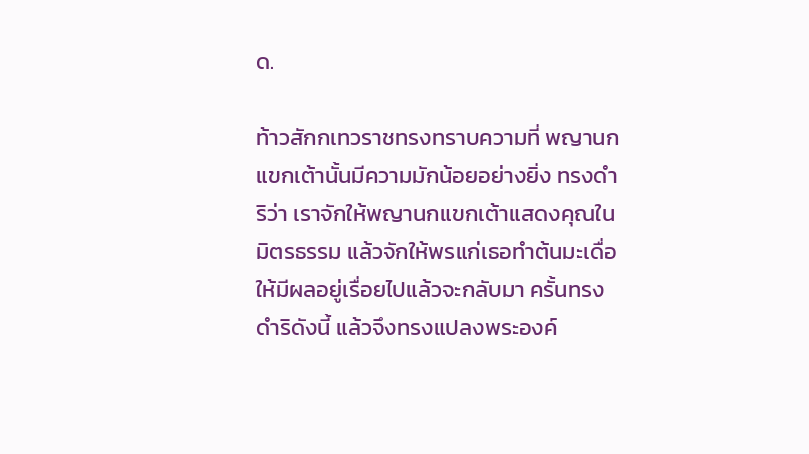ด.

ท้าวสักกเทวราชทรงทราบความที่ พญานกแขกเต้านั้นมีความมักน้อยอย่างยิ่ง ทรงดำริว่า เราจักให้พญานกแขกเต้าแสดงคุณในมิตรธรรม แล้วจักให้พรแก่เธอทำต้นมะเดื่อให้มีผลอยู่เรื่อยไปแล้วจะกลับมา ครั้นทรงดำริดังนี้ แล้วจึงทรงแปลงพระองค์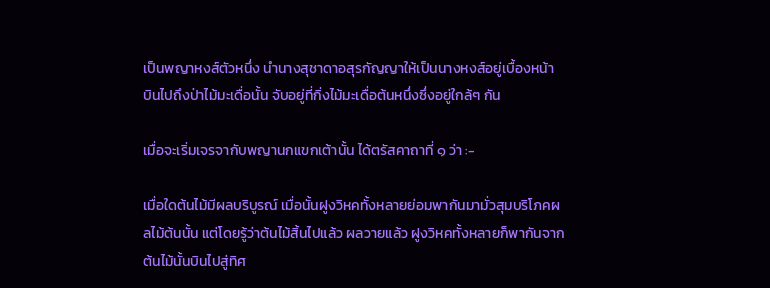เป็นพญาหงส์ตัวหนึ่ง นำนางสุชาดาอสุรกัญญาให้เป็นนางหงส์อยู่เบื้องหน้า บินไปถึงป่าไม้มะเดื่อนั้น จับอยู่ที่กิ่งไม้มะเดื่อต้นหนึ่งซึ่งอยู่ใกล้ๆ กัน

เมื่อจะเริ่มเจรจากับพญานกแขกเต้านั้น ได้ตรัสคาถาที่ ๑ ว่า :-

เมื่อใดต้นไม้มีผลบริบูรณ์ เมื่อนั้นฝูงวิหคทั้งหลายย่อมพากันมามั่วสุมบริโภคผลไม้ต้นนั้น แต่โดยรู้ว่าต้นไม้สิ้นไปแล้ว ผลวายแล้ว ฝูงวิหคทั้งหลายก็พากันจากต้นไม้นั้นบินไปสู่ทิศ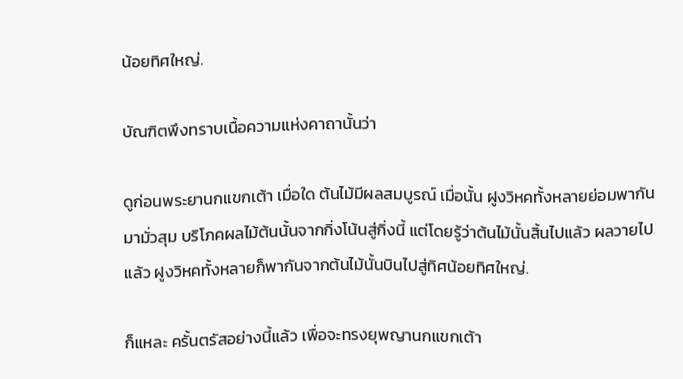น้อยทิศใหญ่.

บัณฑิตพึงทราบเนื้อความแห่งคาถานั้นว่า

ดูก่อนพระยานกแขกเต้า เมื่อใด ต้นไม้มีผลสมบูรณ์ เมื่อนั้น ฝูงวิหคทั้งหลายย่อมพากันมามั่วสุม บริโภคผลไม้ต้นนั้นจากกิ่งโน้นสู่กิ่งนี้ แต่โดยรู้ว่าต้นไม้นั้นสิ้นไปแล้ว ผลวายไปแล้ว ฝูงวิหคทั้งหลายก็พากันจากต้นไม้นั้นบินไปสู่ทิศน้อยทิศใหญ่.

ก็แหละ ครั้นตรัสอย่างนี้แล้ว เพื่อจะทรงยุพญานกแขกเต้า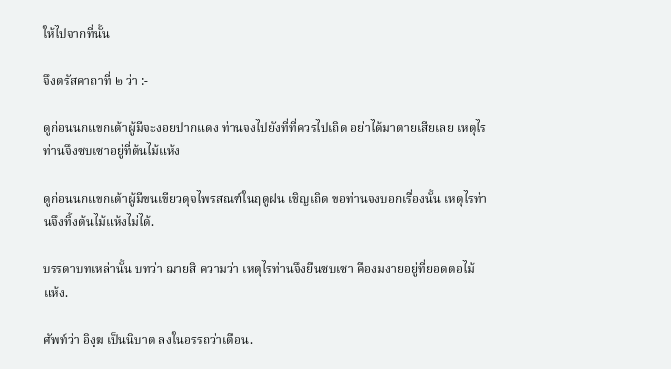ให้ไปจากที่นั้น

จึงตรัสคาถาที่ ๒ ว่า :-

ดูก่อนนกแขกเต้าผู้มีจะงอยปากแดง ท่านจงไปยังที่ที่ควรไปเถิด อย่าได้มาตายเสียเลย เหตุไรท่านจึงซบเซาอยู่ที่ต้นไม้แห้ง

ดูก่อนนกแขกเต้าผู้มีขนเขียวดุจไพรสณฑ์ในฤดูฝน เชิญเถิด ขอท่านจงบอกเรื่องนั้น เหตุไรท่านจึงทิ้งต้นไม้แห้งไม่ได้.

บรรดาบทเหล่านั้น บทว่า ฌายสิ ความว่า เหตุไรท่านจึงยืนซบเซา คืองมงายอยู่ที่ยอดตอไม้แห้ง.

ศัพท์ว่า อิงฺฆ เป็นนิบาต ลงในอรรถว่าเตือน.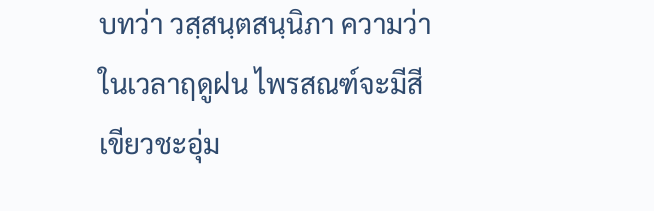บทว่า วสฺสนฺตสนฺนิภา ความว่า ในเวลาฤดูฝน ไพรสณฑ์จะมีสีเขียวชะอุ่ม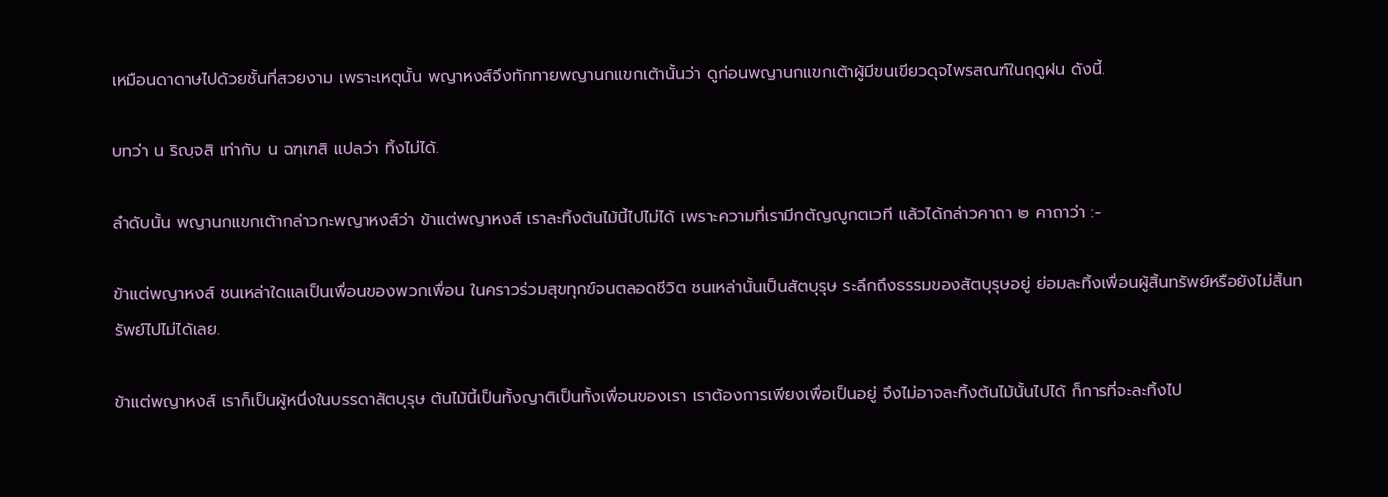เหมือนดาดาษไปด้วยชั้นที่สวยงาม เพราะเหตุนั้น พญาหงส์จึงทักทายพญานกแขกเต้านั้นว่า ดูก่อนพญานกแขกเต้าผู้มีขนเขียวดุจไพรสณฑ์ในฤดูฝน ดังนี้.

บทว่า น ริญฺจสิ เท่ากับ น ฉฑฺเฑสิ แปลว่า ทิ้งไม่ได้.

ลำดับนั้น พญานกแขกเต้ากล่าวกะพญาหงส์ว่า ข้าแต่พญาหงส์ เราละทิ้งต้นไม้นี้ไปไม่ได้ เพราะความที่เรามีกตัญญูกตเวที แล้วได้กล่าวคาถา ๒ คาถาว่า :-

ข้าแต่พญาหงส์ ชนเหล่าใดแลเป็นเพื่อนของพวกเพื่อน ในคราวร่วมสุขทุกข์จนตลอดชีวิต ชนเหล่านั้นเป็นสัตบุรุษ ระลึกถึงธรรมของสัตบุรุษอยู่ ย่อมละทิ้งเพื่อนผู้สิ้นทรัพย์หรือยังไม่สิ้นทรัพย์ไปไม่ได้เลย.

ข้าแต่พญาหงส์ เราก็เป็นผู้หนึ่งในบรรดาสัตบุรุษ ต้นไม้นี้เป็นทั้งญาติเป็นทั้งเพื่อนของเรา เราต้องการเพียงเพื่อเป็นอยู่ จึงไม่อาจละทิ้งต้นไม้นั้นไปได้ ก็การที่จะละทิ้งไป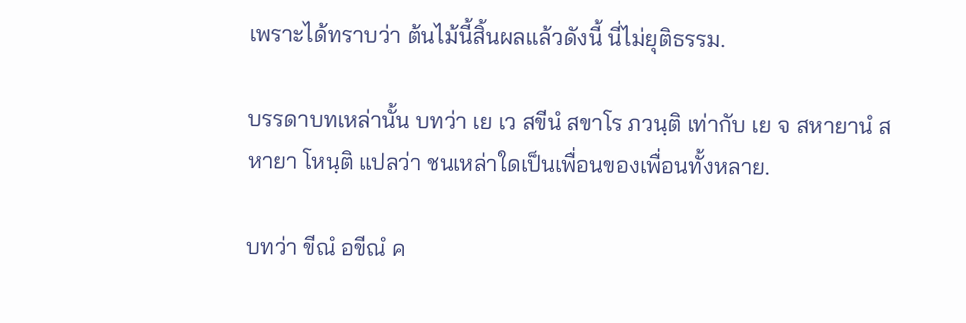เพราะได้ทราบว่า ต้นไม้นี้สิ้นผลแล้วดังนี้ นี่ไม่ยุติธรรม.

บรรดาบทเหล่านั้น บทว่า เย เว สขีนํ สขาโร ภวนฺติ เท่ากับ เย จ สหายานํ สหายา โหนฺติ แปลว่า ชนเหล่าใดเป็นเพื่อนของเพื่อนทั้งหลาย.

บทว่า ขีณํ อขีณํ ค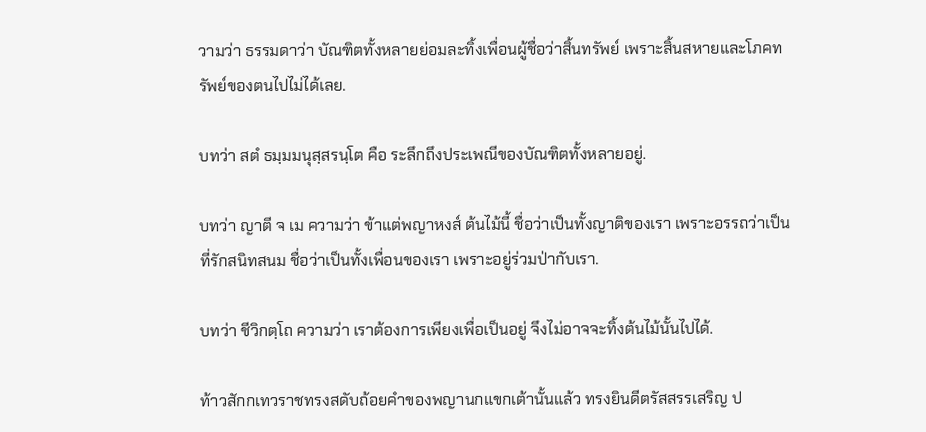วามว่า ธรรมดาว่า บัณฑิตทั้งหลายย่อมละทิ้งเพื่อนผู้ชื่อว่าสิ้นทรัพย์ เพราะสิ้นสหายและโภคทรัพย์ของตนไปไม่ได้เลย.

บทว่า สตํ ธมฺมมนุสฺสรนฺโต คือ ระลึกถึงประเพณีของบัณฑิตทั้งหลายอยู่.

บทว่า ญาตี จ เม ความว่า ข้าแต่พญาหงส์ ต้นไม้นี้ ชื่อว่าเป็นทั้งญาติของเรา เพราะอรรถว่าเป็นที่รักสนิทสนม ชื่อว่าเป็นทั้งเพื่อนของเรา เพราะอยู่ร่วมป่ากับเรา.

บทว่า ชีวิกตฺโถ ความว่า เราต้องการเพียงเพื่อเป็นอยู่ จึงไม่อาจจะทิ้งต้นไม้นั้นไปได้.

ท้าวสักกเทวราชทรงสดับถ้อยคำของพญานกแขกเต้านั้นแล้ว ทรงยินดีตรัสสรรเสริญ ป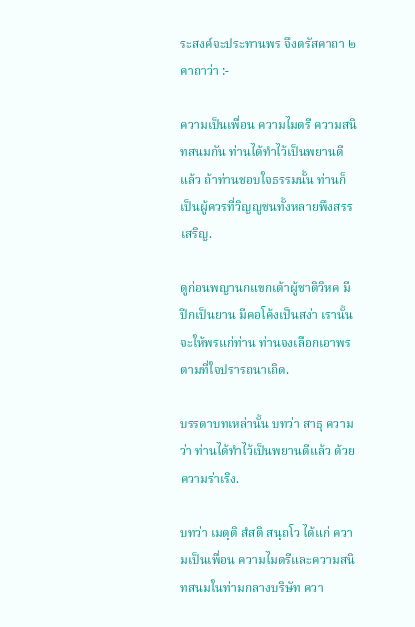ระสงค์จะประทานพร จึงตรัสคาถา ๒ คาถาว่า :-

ความเป็นเพื่อน ความไมตรี ความสนิทสนมกัน ท่านได้ทำไว้เป็นพยานดีแล้ว ถ้าท่านชอบใจธรรมนั้น ท่านก็เป็นผู้ควรที่วิญญูชนทั้งหลายพึงสรรเสริญ.

ดูก่อนพญานกแขกเต้าผู้ชาติวิหค มีปีกเป็นยาน มีคอโค้งเป็นสง่า เรานั้นจะให้พรแก่ท่าน ท่านจงเลือกเอาพร ตามที่ใจปรารถนาเถิด.

บรรดาบทเหล่านั้น บทว่า สาธุ ความว่า ท่านได้ทำไว้เป็นพยานดีแล้ว ด้วยความร่าเริง.

บทว่า เมตฺติ สํสติ สนฺถโว ได้แก่ ความเป็นเพื่อน ความไมตรีและความสนิทสนมในท่ามกลางบริษัท ควา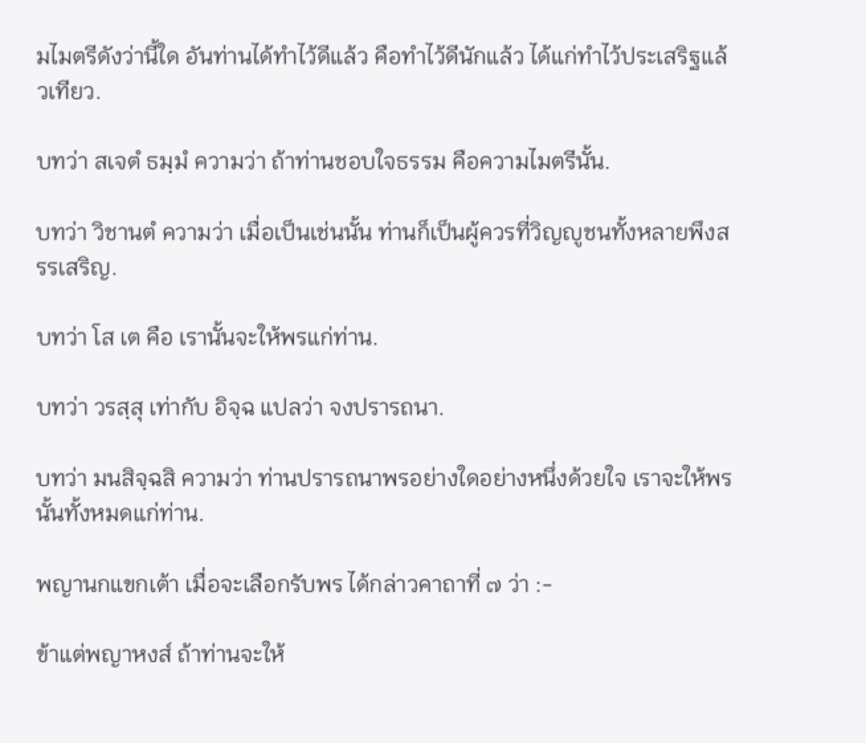มไมตรีดังว่านี้ใด อันท่านได้ทำไว้ดีแล้ว คือทำไว้ดีนักแล้ว ได้แก่ทำไว้ประเสริฐแล้วเทียว.

บทว่า สเจตํ ธมฺมํ ความว่า ถ้าท่านชอบใจธรรม คือความไมตรีนั้น.

บทว่า วิชานตํ ความว่า เมื่อเป็นเช่นนั้น ท่านก็เป็นผู้ควรที่วิญญูชนทั้งหลายพึงสรรเสริญ.

บทว่า โส เต คือ เรานั้นจะให้พรแก่ท่าน.

บทว่า วรสฺสุ เท่ากับ อิจฺฉ แปลว่า จงปรารถนา.

บทว่า มนสิจฺฉสิ ความว่า ท่านปรารถนาพรอย่างใดอย่างหนึ่งด้วยใจ เราจะให้พรนั้นทั้งหมดแก่ท่าน.

พญานกแขกเต้า เมื่อจะเลือกรับพร ได้กล่าวคาถาที่ ๗ ว่า :-

ข้าแต่พญาหงส์ ถ้าท่านจะให้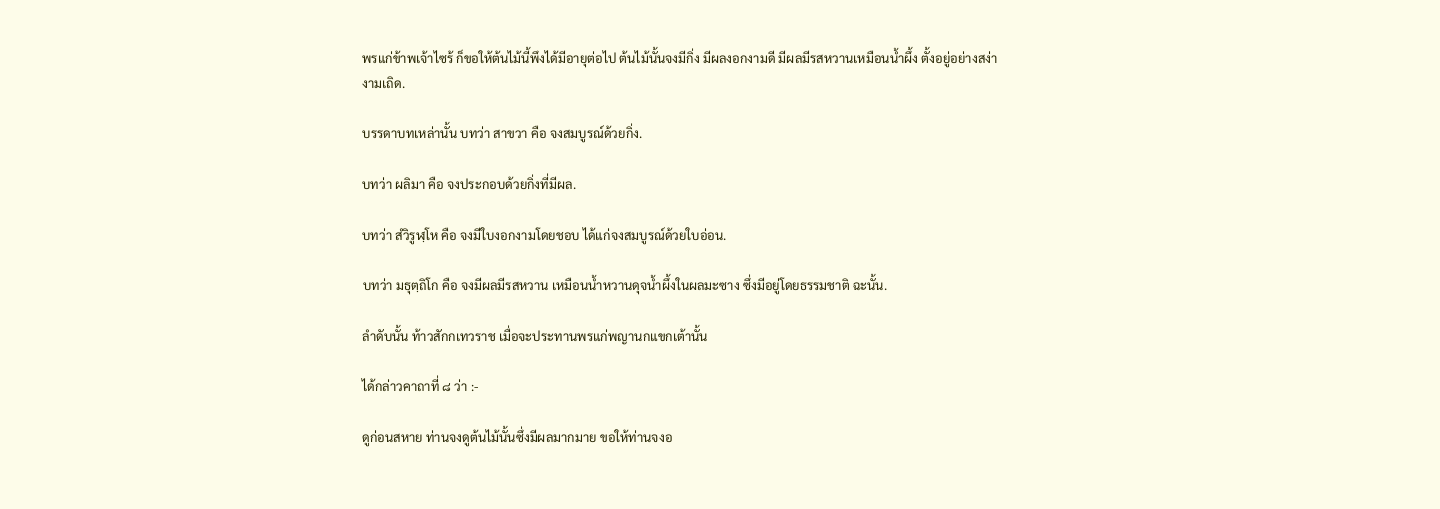พรแก่ข้าพเจ้าไซร้ ก็ขอให้ต้นไม้นี้พึงได้มีอายุต่อไป ต้นไม้นั้นจงมีกิ่ง มีผลงอกงามดี มีผลมีรสหวานเหมือนน้ำผึ้ง ตั้งอยู่อย่างสง่างามเถิด.

บรรดาบทเหล่านั้น บทว่า สาขวา คือ จงสมบูรณ์ด้วยกิ่ง.

บทว่า ผลิมา คือ จงประกอบด้วยกิ่งที่มีผล.

บทว่า สํวิรูฬฺโห คือ จงมีใบงอกงามโดยชอบ ได้แก่จงสมบูรณ์ด้วยใบอ่อน.

บทว่า มธุตฺถิโก คือ จงมีผลมีรสหวาน เหมือนน้ำหวานดุจน้ำผึ้งในผลมะซาง ซึ่งมีอยู่โดยธรรมชาติ ฉะนั้น.

ลำดับนั้น ท้าวสักกเทวราช เมื่อจะประทานพรแก่พญานกแขกเต้านั้น

ได้กล่าวคาถาที่ ๘ ว่า :-

ดูก่อนสหาย ท่านจงดูต้นไม้นั้นซึ่งมีผลมากมาย ขอให้ท่านจงอ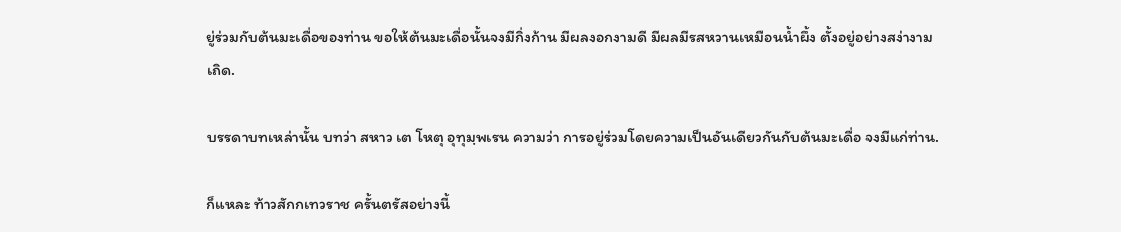ยู่ร่วมกับต้นมะเดื่อของท่าน ขอให้ต้นมะเดื่อนั้นจงมีกิ่งก้าน มีผลงอกงามดี มีผลมีรสหวานเหมือนน้ำผึ้ง ตั้งอยู่อย่างสง่างามเถิด.

บรรดาบทเหล่านั้น บทว่า สหาว เต โหตุ อุทุมฺพเรน ความว่า การอยู่ร่วมโดยความเป็นอันเดียวกันกับต้นมะเดื่อ จงมีแก่ท่าน.

ก็แหละ ท้าวสักกเทวราช ครั้นตรัสอย่างนี้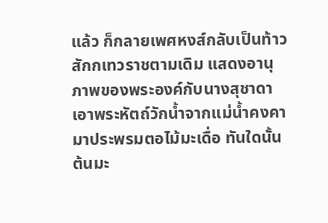แล้ว ก็กลายเพศหงส์กลับเป็นท้าวสักกเทวราชตามเดิม แสดงอานุภาพของพระองค์กับนางสุชาดา เอาพระหัตถ์วักน้ำจากแม่น้ำคงคามาประพรมตอไม้มะเดื่อ ทันใดนั้น ต้นมะ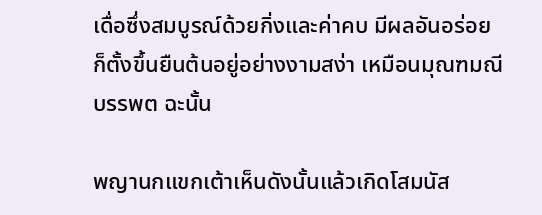เดื่อซึ่งสมบูรณ์ด้วยกิ่งและค่าคบ มีผลอันอร่อย ก็ตั้งขึ้นยืนต้นอยู่อย่างงามสง่า เหมือนมุณฑมณีบรรพต ฉะนั้น

พญานกแขกเต้าเห็นดังนั้นแล้วเกิดโสมนัส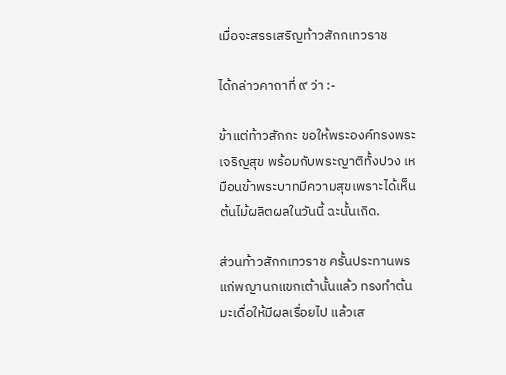เมื่อจะสรรเสริญท้าวสักกเทวราช

ได้กล่าวคาถาที่ ๙ ว่า :-

ข้าแต่ท้าวสักกะ ขอให้พระองค์ทรงพระเจริญสุข พร้อมกับพระญาติทั้งปวง เหมือนข้าพระบาทมีความสุขเพราะได้เห็นต้นไม้ผลิตผลในวันนี้ ฉะนั้นเถิด.

ส่วนท้าวสักกเทวราช ครั้นประทานพรแก่พญานกแขกเต้านั้นแล้ว ทรงทำต้นมะเดื่อให้มีผลเรื่อยไป แล้วเส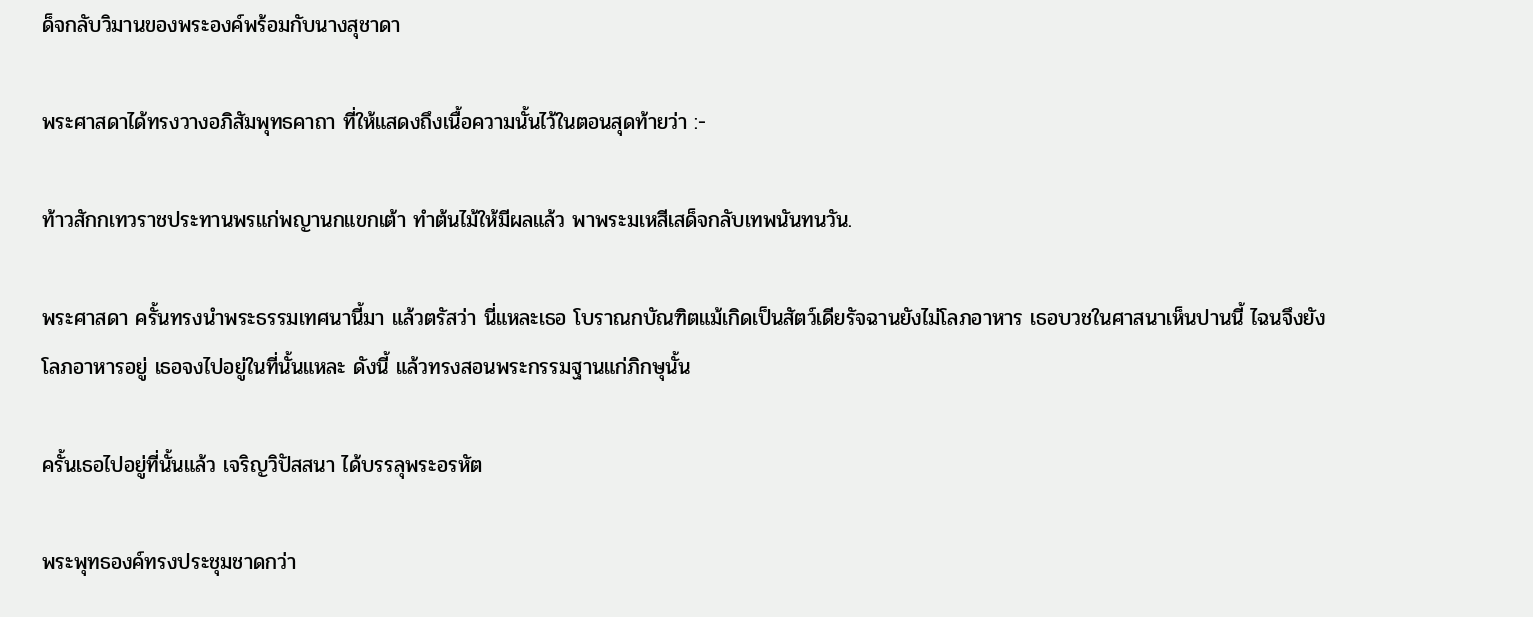ด็จกลับวิมานของพระองค์พร้อมกับนางสุชาดา

พระศาสดาได้ทรงวางอภิสัมพุทธคาถา ที่ให้แสดงถึงเนื้อความนั้นไว้ในตอนสุดท้ายว่า :-

ท้าวสักกเทวราชประทานพรแก่พญานกแขกเต้า ทำต้นไม้ให้มีผลแล้ว พาพระมเหสีเสด็จกลับเทพนันทนวัน.

พระศาสดา ครั้นทรงนำพระธรรมเทศนานี้มา แล้วตรัสว่า นี่แหละเธอ โบราณกบัณฑิตแม้เกิดเป็นสัตว์เดียรัจฉานยังไม่โลภอาหาร เธอบวชในศาสนาเห็นปานนี้ ไฉนจึงยังโลภอาหารอยู่ เธอจงไปอยู่ในที่นั้นแหละ ดังนี้ แล้วทรงสอนพระกรรมฐานแก่ภิกษุนั้น

ครั้นเธอไปอยู่ที่นั้นแล้ว เจริญวิปัสสนา ได้บรรลุพระอรหัต

พระพุทธองค์ทรงประชุมชาดกว่า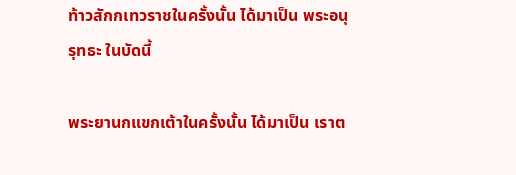ท้าวสักกเทวราชในครั้งนั้น ได้มาเป็น พระอนุรุทธะ ในบัดนี้

พระยานกแขกเต้าในครั้งนั้น ได้มาเป็น เราต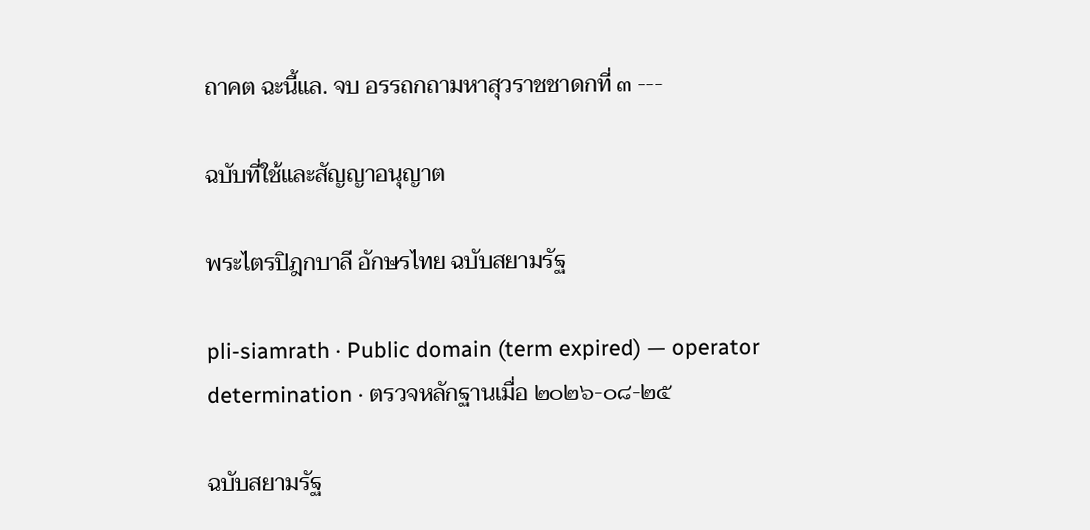ถาคต ฉะนี้แล. จบ อรรถกถามหาสุวราชชาดกที่ ๓ ---

ฉบับที่ใช้และสัญญาอนุญาต

พระไตรปิฎกบาลี อักษรไทย ฉบับสยามรัฐ

pli-siamrath · Public domain (term expired) — operator determination · ตรวจหลักฐานเมื่อ ๒๐๒๖-๐๘-๒๕

ฉบับสยามรัฐ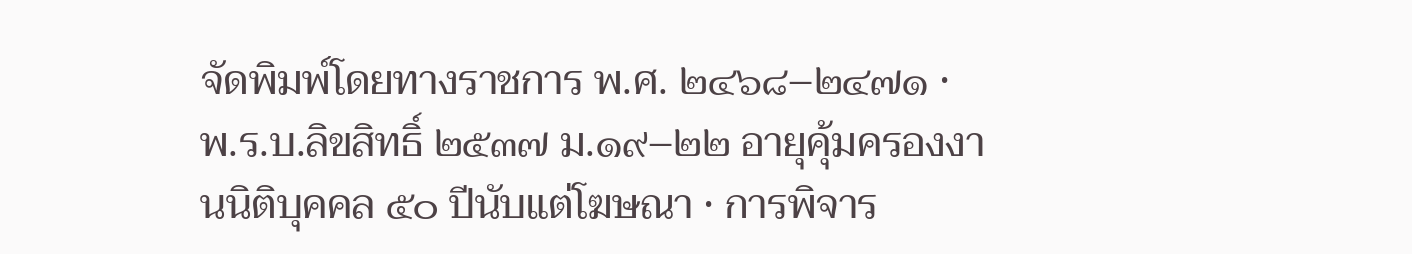จัดพิมพ์โดยทางราชการ พ.ศ. ๒๔๖๘–๒๔๗๑ · พ.ร.บ.ลิขสิทธิ์ ๒๕๓๗ ม.๑๙–๒๒ อายุคุ้มครองงานนิติบุคคล ๕๐ ปีนับแต่โฆษณา · การพิจาร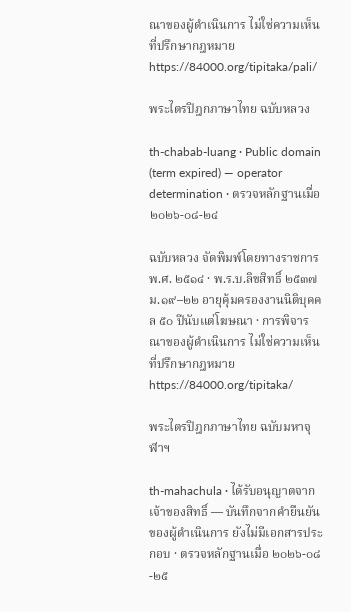ณาของผู้ดำเนินการ ไม่ใช่ความเห็นที่ปรึกษากฎหมายhttps://84000.org/tipitaka/pali/

พระไตรปิฎกภาษาไทย ฉบับหลวง

th-chabab-luang · Public domain (term expired) — operator determination · ตรวจหลักฐานเมื่อ ๒๐๒๖-๐๘-๒๔

ฉบับหลวง จัดพิมพ์โดยทางราชการ พ.ศ. ๒๕๑๔ · พ.ร.บ.ลิขสิทธิ์ ๒๕๓๗ ม.๑๙–๒๒ อายุคุ้มครองงานนิติบุคคล ๕๐ ปีนับแต่โฆษณา · การพิจารณาของผู้ดำเนินการ ไม่ใช่ความเห็นที่ปรึกษากฎหมายhttps://84000.org/tipitaka/

พระไตรปิฎกภาษาไทย ฉบับมหาจุฬาฯ

th-mahachula · ได้รับอนุญาตจากเจ้าของสิทธิ์ — บันทึกจากคำยืนยันของผู้ดำเนินการ ยังไม่มีเอกสารประกอบ · ตรวจหลักฐานเมื่อ ๒๐๒๖-๐๘-๒๕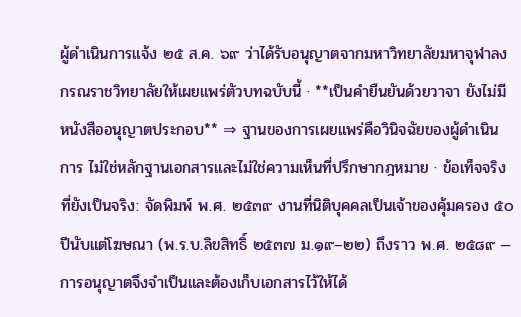ผู้ดำเนินการแจ้ง ๒๕ ส.ค. ๖๙ ว่าได้รับอนุญาตจากมหาวิทยาลัยมหาจุฬาลงกรณราชวิทยาลัยให้เผยแพร่ตัวบทฉบับนี้ · **เป็นคำยืนยันด้วยวาจา ยังไม่มีหนังสืออนุญาตประกอบ** ⇒ ฐานของการเผยแพร่คือวินิจฉัยของผู้ดำเนินการ ไม่ใช่หลักฐานเอกสารและไม่ใช่ความเห็นที่ปรึกษากฎหมาย · ข้อเท็จจริงที่ยังเป็นจริง: จัดพิมพ์ พ.ศ. ๒๕๓๙ งานที่นิติบุคคลเป็นเจ้าของคุ้มครอง ๕๐ ปีนับแต่โฆษณา (พ.ร.บ.ลิขสิทธิ์ ๒๕๓๗ ม.๑๙–๒๒) ถึงราว พ.ศ. ๒๕๘๙ — การอนุญาตจึงจำเป็นและต้องเก็บเอกสารไว้ให้ได้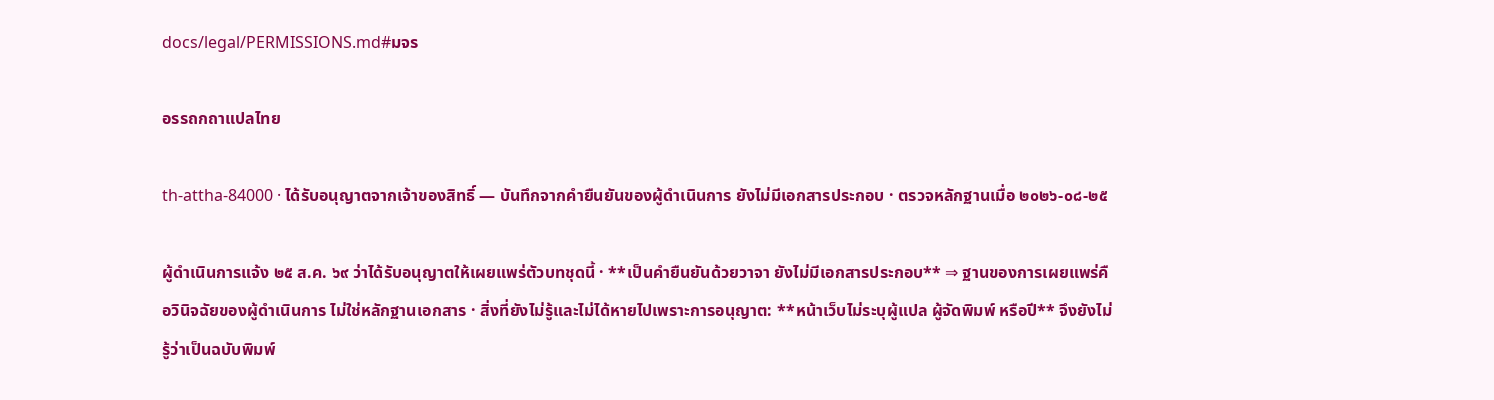docs/legal/PERMISSIONS.md#มจร

อรรถกถาแปลไทย

th-attha-84000 · ได้รับอนุญาตจากเจ้าของสิทธิ์ — บันทึกจากคำยืนยันของผู้ดำเนินการ ยังไม่มีเอกสารประกอบ · ตรวจหลักฐานเมื่อ ๒๐๒๖-๐๘-๒๕

ผู้ดำเนินการแจ้ง ๒๕ ส.ค. ๖๙ ว่าได้รับอนุญาตให้เผยแพร่ตัวบทชุดนี้ · **เป็นคำยืนยันด้วยวาจา ยังไม่มีเอกสารประกอบ** ⇒ ฐานของการเผยแพร่คือวินิจฉัยของผู้ดำเนินการ ไม่ใช่หลักฐานเอกสาร · สิ่งที่ยังไม่รู้และไม่ได้หายไปเพราะการอนุญาต: **หน้าเว็บไม่ระบุผู้แปล ผู้จัดพิมพ์ หรือปี** จึงยังไม่รู้ว่าเป็นฉบับพิมพ์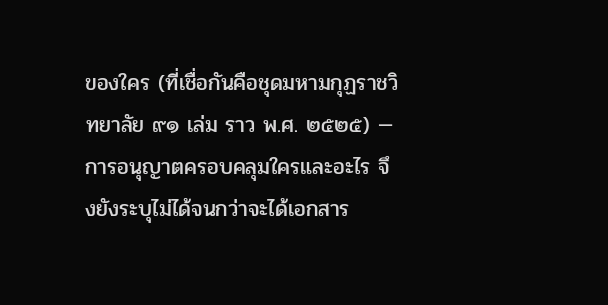ของใคร (ที่เชื่อกันคือชุดมหามกุฏราชวิทยาลัย ๙๑ เล่ม ราว พ.ศ. ๒๕๒๕) — การอนุญาตครอบคลุมใครและอะไร จึงยังระบุไม่ได้จนกว่าจะได้เอกสาร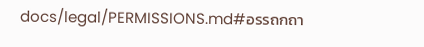docs/legal/PERMISSIONS.md#อรรถกถา